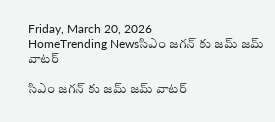Friday, March 20, 2026
HomeTrending Newsసిఎం జగన్ కు జమ్ జమ్ వాటర్

సిఎం జగన్ కు జమ్ జమ్ వాటర్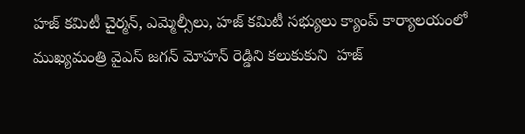హజ్‌ కమిటీ చైర్మన్, ఎమ్మెల్సీలు, హజ్‌ కమిటీ సభ్యులు క్యాంప్‌ కార్యాలయంలో ముఖ్యమంత్రి వైఎస్‌ జగన్‌ మోహన్ రెడ్డిని కలుకుకుని  హజ్‌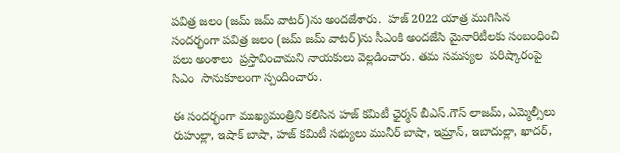పవిత్ర జలం (జమ్‌ జమ్‌ వాటర్‌)ను అందజేశారు.  హజ్‌ 2022 యాత్ర ముగిసిన సందర్భంగా పవిత్ర జలం (జమ్‌ జమ్‌ వాటర్‌)ను సీఎంకి అందజేసి మైనారిటీలకు సంబంధించి పలు అంశాలు  ప్రస్తావించామని నాయకులు వెల్లడించారు. తమ సమస్యల  పరిష్కారంపై  సిఎం  సానుకూలంగా స్పందించారు.

ఈ సందర్భంగా ముఖ్యమంత్రిని కలిసిన హజ్‌ కమిటీ ఛైర్మన్‌ బీఎస్‌.గౌస్‌ లాజమ్, ఎమ్మెల్సీలు రుహుల్లా, ఇషాక్‌ బాషా, హజ్‌ కమిటీ సభ్యులు మునీర్‌ బాషా, ఇమ్రాన్, ఇబాదుల్లా, ఖాదర్,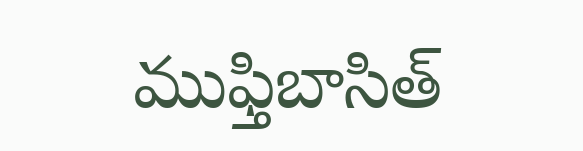ముఫ్తిబాసిత్‌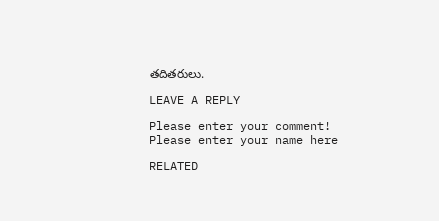తదితరులు.

LEAVE A REPLY

Please enter your comment!
Please enter your name here

RELATED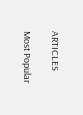ARTICLES

Most Popular